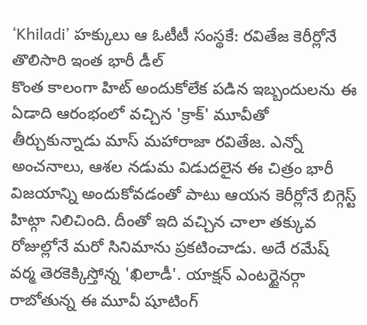‘Khiladi’ హక్కులు ఆ ఓటీటీ సంస్థకే: రవితేజ కెరీర్లోనే తొలిసారి ఇంత భారీ డీల్
కొంత కాలంగా హిట్ అందుకోలేక పడిన ఇబ్బందులను ఈ ఏడాది ఆరంభంలో వచ్చిన 'క్రాక్' మూవీతో తీర్చుకున్నాడు మాస్ మహారాజా రవితేజ. ఎన్నో అంచనాలు, ఆశల నడుమ విడుదలైన ఈ చిత్రం భారీ విజయాన్ని అందుకోవడంతో పాటు ఆయన కెరీర్లోనే బిగ్గెస్ట్ హిట్గా నిలిచింది. దీంతో ఇది వచ్చిన చాలా తక్కువ రోజుల్లోనే మరో సినిమాను ప్రకటించాడు. అదే రమేష్ వర్మ తెరకెక్కిస్తోన్న 'ఖిలాడీ'. యాక్షన్ ఎంటర్టైనర్గా రాబోతున్న ఈ మూవీ షూటింగ్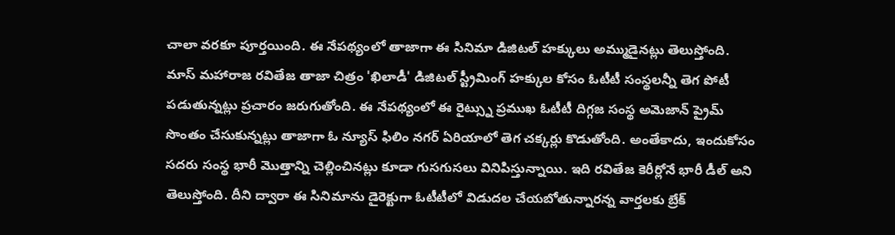చాలా వరకూ పూర్తయింది. ఈ నేపథ్యంలో తాజాగా ఈ సినిమా డిజిటల్ హక్కులు అమ్ముడైనట్లు తెలుస్తోంది.
మాస్ మహారాజ రవితేజ తాజా చిత్రం 'ఖిలాడీ' డిజిటల్ స్ట్రీమింగ్ హక్కుల కోసం ఓటీటీ సంస్థలన్నీ తెగ పోటీ పడుతున్నట్లు ప్రచారం జరుగుతోంది. ఈ నేపథ్యంలో ఈ రైట్స్ను ప్రముఖ ఓటీటీ దిగ్గజ సంస్థ అమెజాన్ ప్రైమ్ సొంతం చేసుకున్నట్లు తాజాగా ఓ న్యూస్ ఫిలిం నగర్ ఏరియాలో తెగ చక్కర్లు కొడుతోంది. అంతేకాదు, ఇందుకోసం సదరు సంస్థ భారీ మొత్తాన్ని చెల్లించినట్లు కూడా గుసగుసలు వినిపిస్తున్నాయి. ఇది రవితేజ కెరీర్లోనే భారీ డీల్ అని తెలుస్తోంది. దీని ద్వారా ఈ సినిమాను డైరెక్టుగా ఓటీటీలో విడుదల చేయబోతున్నారన్న వార్తలకు బ్రేక్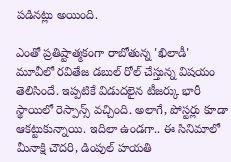పడినట్లు అయింది.

ఎంతో ప్రతిష్టాత్మకంగా రాబోతున్న 'ఖిలాడీ' మూవీలో రవితేజ డబుల్ రోల్ చేస్తున్న విషయం తెలిసిందే. ఇప్పటికే విడుదలైన టీజర్కు భారీ స్థాయిలో రెస్పాన్స్ వచ్చింది. అలాగే, పోస్టర్లు కూడా ఆకట్టుకున్నాయి. ఇదిలా ఉండగా.. ఈ సినిమాలో మీనాక్షి చౌదరి, డింపుల్ హయతి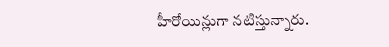హీరోయిన్లుగా నటిస్తున్నారు.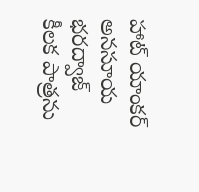హాట్ యాంకర్ అనసూయ భరద్వాజ్ కీలక పాత్రను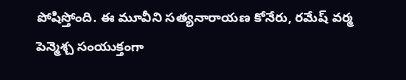పోషిస్తోంది. ఈ మూవీని సత్యనారాయణ కోనేరు, రమేష్ వర్మ పెన్మెశ్చ సంయుక్తంగా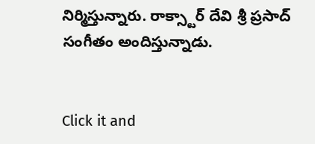నిర్మిస్తున్నారు. రాక్స్టార్ దేవి శ్రీ ప్రసాద్ సంగీతం అందిస్తున్నాడు.


Click it and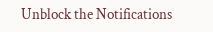Unblock the Notifications